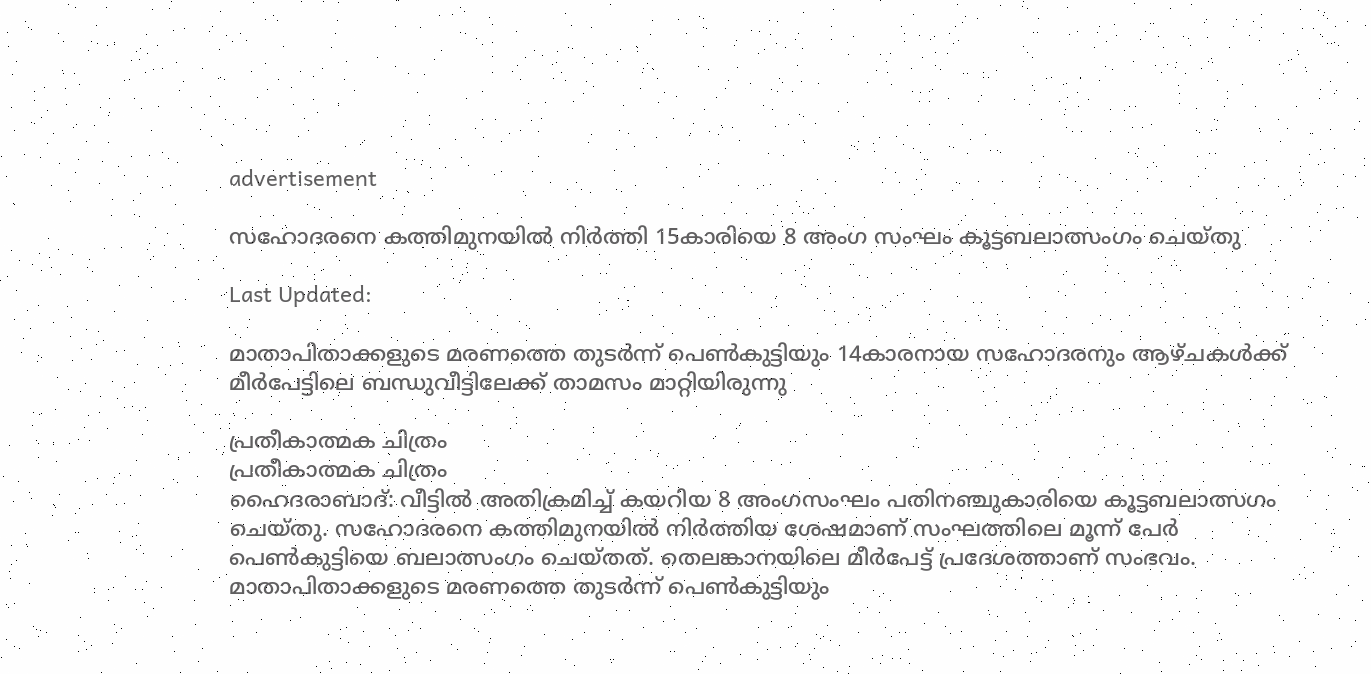advertisement

സഹോദരനെ കത്തിമുനയില്‍ നിര്‍ത്തി 15കാരിയെ 8 അംഗ സംഘം കൂട്ടബലാത്സംഗം ചെയ്തു

Last Updated:

മാതാപിതാക്കളുടെ മരണത്തെ തുടര്‍ന്ന് പെണ്‍കുട്ടിയും 14കാരനായ സഹോദരനും ആഴ്ചകള്‍ക്ക് മീര്‍പേട്ടിലെ ബന്ധുവീട്ടിലേക്ക് താമസം മാറ്റിയിരുന്നു

പ്രതീകാത്മക ചിത്രം
പ്രതീകാത്മക ചിത്രം
ഹൈദരാബാദ്: വീട്ടില്‍ അതിക്രമിച്ച് കയറിയ 8 അംഗസംഘം പതിനഞ്ചുകാരിയെ കൂട്ടബലാത്സഗം ചെയ്തു. സഹോദരനെ കത്തിമുനയില്‍ നിര്‍ത്തിയ ശേഷമാണ് സംഘത്തിലെ മൂന്ന് പേര്‍ പെണ്‍കുട്ടിയെ ബലാത്സംഗം ചെയ്തത്. തെലങ്കാനയിലെ മീര്‍പേട്ട് പ്രദേശത്താണ് സംഭവം.
മാതാപിതാക്കളുടെ മരണത്തെ തുടര്‍ന്ന് പെണ്‍കുട്ടിയും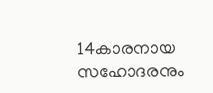14കാരനായ സഹോദരനും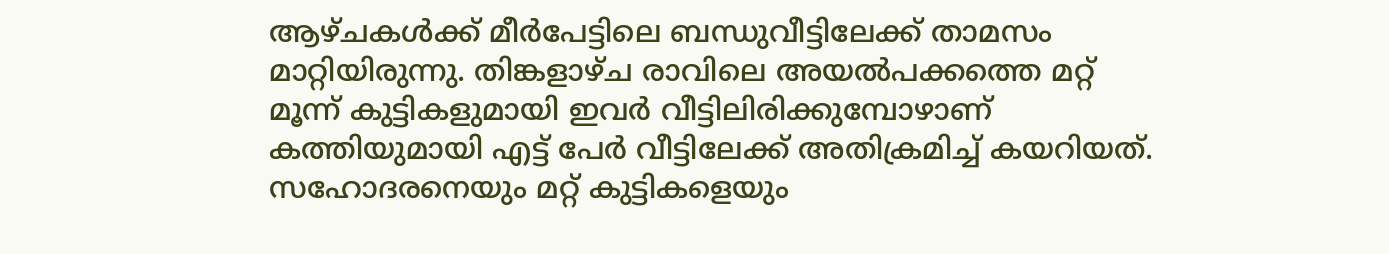ആഴ്ചകള്‍ക്ക് മീര്‍പേട്ടിലെ ബന്ധുവീട്ടിലേക്ക് താമസം മാറ്റിയിരുന്നു. തിങ്കളാഴ്ച രാവിലെ അയൽപക്കത്തെ മറ്റ് മൂന്ന് കുട്ടികളുമായി ഇവർ വീട്ടിലിരിക്കുമ്പോഴാണ് കത്തിയുമായി എട്ട് പേർ വീട്ടിലേക്ക് അതിക്രമിച്ച് കയറിയത്.
സഹോദരനെയും മറ്റ് കുട്ടികളെയും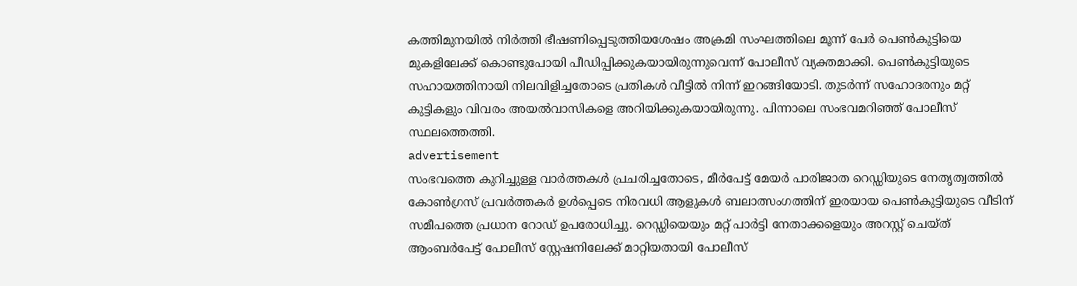കത്തിമുനയില്‍ നിര്‍ത്തി ഭീഷണിപ്പെടുത്തിയശേഷം അക്രമി സംഘത്തിലെ മൂന്ന് പേര്‍ പെണ്‍കുട്ടിയെ മുകളിലേക്ക് കൊണ്ടുപോയി പീഡിപ്പിക്കുകയായിരുന്നുവെന്ന് പോലീസ് വ്യക്തമാക്കി. പെണ്‍കുട്ടിയുടെ സഹായത്തിനായി നിലവിളിച്ചതോടെ പ്രതികള്‍ വീട്ടില്‍ നിന്ന് ഇറങ്ങിയോടി. തുടര്‍ന്ന് സഹോദരനും മറ്റ് കുട്ടികളും വിവരം അയല്‍വാസികളെ അറിയിക്കുകയായിരുന്നു. പിന്നാലെ സംഭവമറിഞ്ഞ് പോലീസ് സ്ഥലത്തെത്തി.
advertisement
സംഭവത്തെ കുറിച്ചുള്ള വാർത്തകൾ പ്രചരിച്ചതോടെ, മീർപേട്ട് മേയർ പാരിജാത റെഡ്ഡിയുടെ നേതൃത്വത്തിൽ കോൺഗ്രസ് പ്രവർത്തകർ ഉൾപ്പെടെ നിരവധി ആളുകൾ ബലാത്സംഗത്തിന് ഇരയായ പെൺകുട്ടിയുടെ വീടിന് സമീപത്തെ പ്രധാന റോഡ് ഉപരോധിച്ചു. റെഡ്ഡിയെയും മറ്റ് പാർട്ടി നേതാക്കളെയും അറസ്റ്റ് ചെയ്ത് ആംബർപേട്ട് പോലീസ് സ്റ്റേഷനിലേക്ക് മാറ്റിയതായി പോലീസ്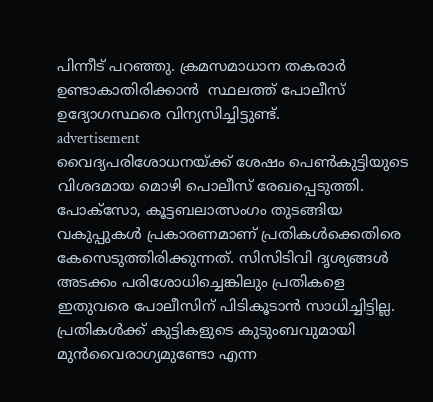പിന്നീട് പറഞ്ഞു. ക്രമസമാധാന തകരാർ ഉണ്ടാകാതിരിക്കാൻ  സ്ഥലത്ത് പോലീസ് ഉദ്യോഗസ്ഥരെ വിന്യസിച്ചിട്ടുണ്ട്.
advertisement
വൈദ്യപരിശോധനയ്ക്ക് ശേഷം പെണ്‍കുട്ടിയുടെ വിശദമായ മൊഴി പൊലീസ് രേഖപ്പെടുത്തി. പോക്സോ, കൂട്ടബലാത്സംഗം തുടങ്ങിയ വകുപ്പുകള്‍ പ്രകാരണമാണ് പ്രതികള്‍ക്കെതിരെ കേസെടുത്തിരിക്കുന്നത്. സിസിടിവി ദൃശ്യങ്ങള്‍ അടക്കം പരിശോധിച്ചെങ്കിലും പ്രതികളെ ഇതുവരെ പോലീസിന് പിടികൂടാന്‍ സാധിച്ചിട്ടില്ല. പ്രതികള്‍ക്ക് കുട്ടികളുടെ കുടുംബവുമായി മുന്‍വൈരാഗ്യമുണ്ടോ എന്ന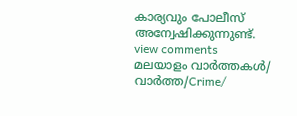കാര്യവും പോലീസ് അന്വേഷിക്കുന്നുണ്ട്.
view comments
മലയാളം വാർത്തകൾ/ വാർത്ത/Crime/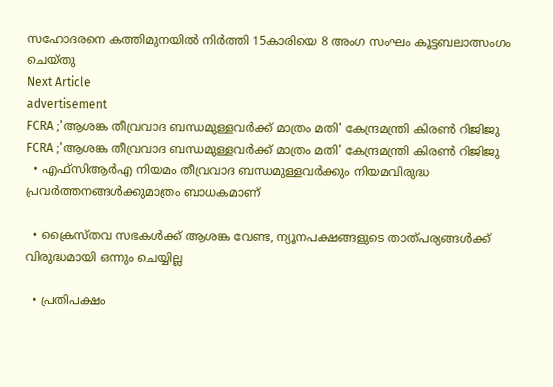സഹോദരനെ കത്തിമുനയില്‍ നിര്‍ത്തി 15കാരിയെ 8 അംഗ സംഘം കൂട്ടബലാത്സംഗം ചെയ്തു
Next Article
advertisement
FCRA ;'ആശങ്ക തീവ്രവാദ ബന്ധമുള്ളവർക്ക് മാത്രം മതി' കേന്ദ്രമന്ത്രി കിരണ്‍ റിജിജു
FCRA ;'ആശങ്ക തീവ്രവാദ ബന്ധമുള്ളവർക്ക് മാത്രം മതി' കേന്ദ്രമന്ത്രി കിരണ്‍ റിജിജു
  • എഫ്‌സിആർഎ നിയമം തീവ്രവാദ ബന്ധമുള്ളവർക്കും നിയമവിരുദ്ധ പ്രവർത്തനങ്ങൾക്കുമാത്രം ബാധകമാണ്

  • ക്രൈസ്തവ സഭകൾക്ക് ആശങ്ക വേണ്ട, ന്യൂനപക്ഷങ്ങളുടെ താത്പര്യങ്ങൾക്ക് വിരുദ്ധമായി ഒന്നും ചെയ്യില്ല

  • പ്രതിപക്ഷം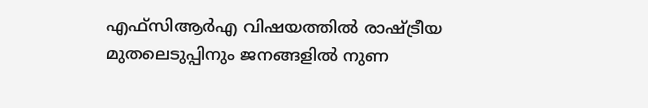എഫ്‌സിആർഎ വിഷയത്തിൽ രാഷ്ട്രീയ മുതലെടുപ്പിനും ജനങ്ങളിൽ നുണ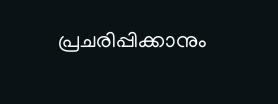പ്രചരിപ്പിക്കാനും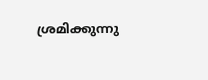ശ്രമിക്കുന്നു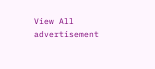View All
advertisement